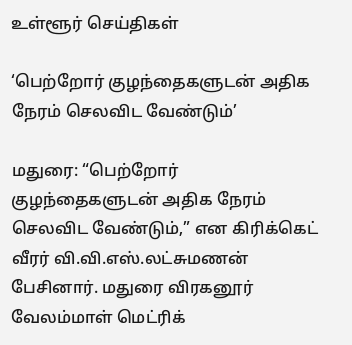உள்ளூர் செய்திகள்

‘பெற்றோர் குழந்தைகளுடன் அதிக நேரம் செலவிட வேண்டும்’

மதுரை: “பெற்றோர் குழந்தைகளுடன் அதிக நேரம் செலவிட வேண்டும்,” என கிரிக்கெட் வீரர் வி.வி.எஸ்.லட்சுமணன் பேசினார். மதுரை விரகனூர் வேலம்மாள் மெட்ரிக்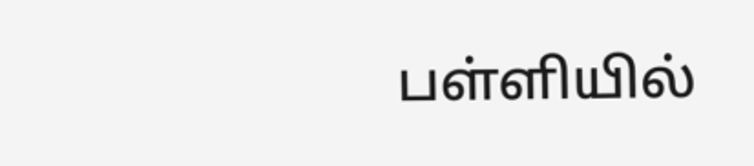பள்ளியில்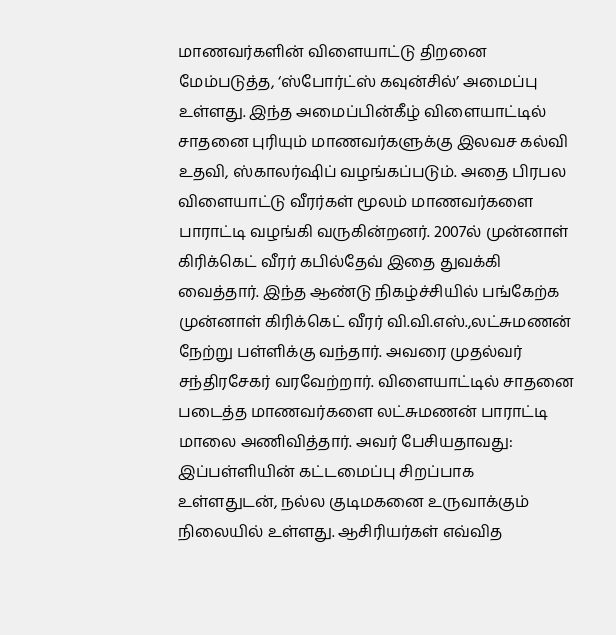மாணவர்களின் விளையாட்டு திறனை மேம்படுத்த, ‘ஸ்போர்ட்ஸ் கவுன்சில்’ அமைப்பு உள்ளது. இந்த அமைப்பின்கீழ் விளையாட்டில் சாதனை புரியும் மாணவர்களுக்கு இலவச கல்வி உதவி, ஸ்காலர்ஷிப் வழங்கப்படும். அதை பிரபல விளையாட்டு வீரர்கள் மூலம் மாணவர்களை பாராட்டி வழங்கி வருகின்றனர். 2007ல் முன்னாள் கிரிக்கெட் வீரர் கபில்தேவ் இதை துவக்கி வைத்தார். இந்த ஆண்டு நிகழ்ச்சியில் பங்கேற்க முன்னாள் கிரிக்கெட் வீரர் வி.வி.எஸ்.,லட்சுமணன் நேற்று பள்ளிக்கு வந்தார். அவரை முதல்வர் சந்திரசேகர் வரவேற்றார். விளையாட்டில் சாதனை படைத்த மாணவர்களை லட்சுமணன் பாராட்டி மாலை அணிவித்தார். அவர் பேசியதாவது: இப்பள்ளியின் கட்டமைப்பு சிறப்பாக உள்ளதுடன், நல்ல குடிமகனை உருவாக்கும் நிலையில் உள்ளது. ஆசிரியர்கள் எவ்வித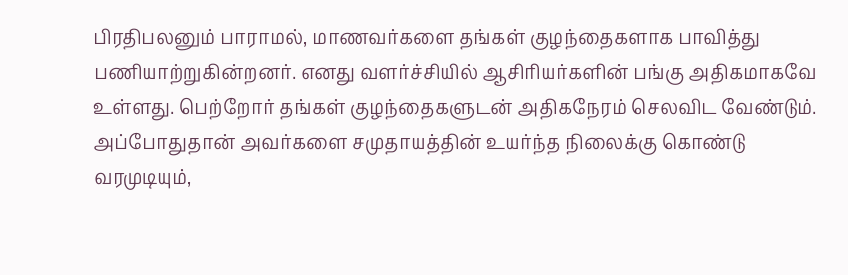பிரதிபலனும் பாராமல், மாணவர்களை தங்கள் குழந்தைகளாக பாவித்து பணியாற்றுகின்றனர். எனது வளர்ச்சியில் ஆசிரியர்களின் பங்கு அதிகமாகவே உள்ளது. பெற்றோர் தங்கள் குழந்தைகளுடன் அதிகநேரம் செலவிட வேண்டும். அப்போதுதான் அவர்களை சமுதாயத்தின் உயர்ந்த நிலைக்கு கொண்டு வரமுடியும்,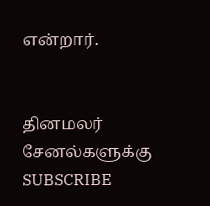என்றார்.


தினமலர் சேனல்களுக்கு SUBSCRIBE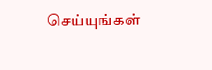செய்யுங்கள்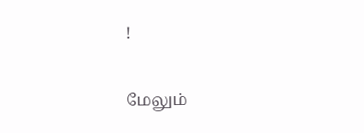!

மேலும்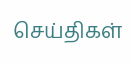செய்திகள்